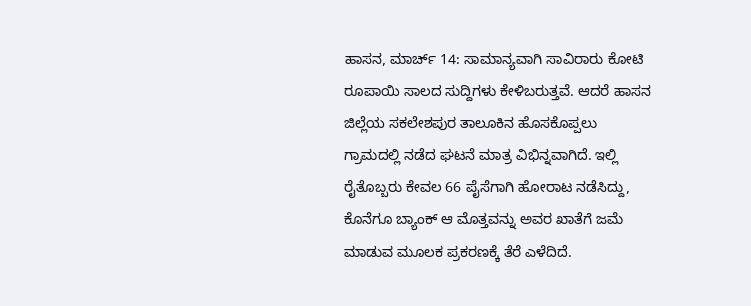ಹಾಸನ, ಮಾರ್ಚ್ 14: ಸಾಮಾನ್ಯವಾಗಿ ಸಾವಿರಾರು ಕೋಟಿ ರೂಪಾಯಿ ಸಾಲದ ಸುದ್ದಿಗಳು ಕೇಳಿಬರುತ್ತವೆ. ಆದರೆ ಹಾಸನ ಜಿಲ್ಲೆಯ ಸಕಲೇಶಪುರ ತಾಲೂಕಿನ ಹೊಸಕೊಪ್ಪಲು ಗ್ರಾಮದಲ್ಲಿ ನಡೆದ ಘಟನೆ ಮಾತ್ರ ವಿಭಿನ್ನವಾಗಿದೆ. ಇಲ್ಲಿ ರೈತೊಬ್ಬರು ಕೇವಲ 66 ಪೈಸೆಗಾಗಿ ಹೋರಾಟ ನಡೆಸಿದ್ದು, ಕೊನೆಗೂ ಬ್ಯಾಂಕ್ ಆ ಮೊತ್ತವನ್ನು ಅವರ ಖಾತೆಗೆ ಜಮೆ ಮಾಡುವ ಮೂಲಕ ಪ್ರಕರಣಕ್ಕೆ ತೆರೆ ಎಳೆದಿದೆ.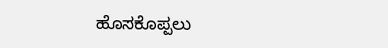ಹೊಸಕೊಪ್ಪಲು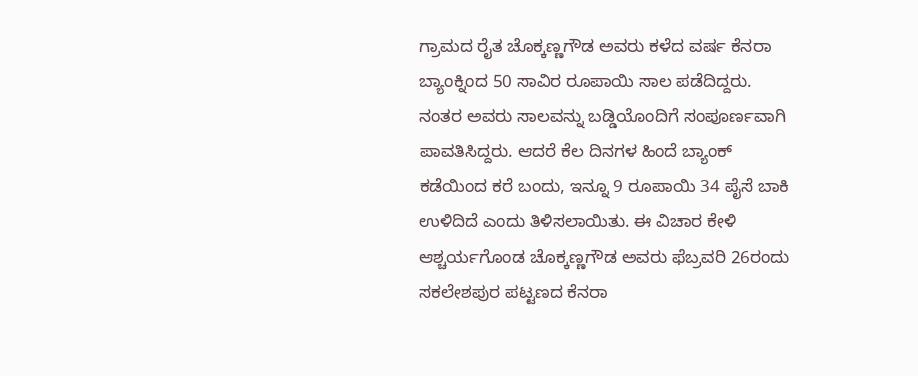ಗ್ರಾಮದ ರೈತ ಚೊಕ್ಕಣ್ಣಗೌಡ ಅವರು ಕಳೆದ ವರ್ಷ ಕೆನರಾ ಬ್ಯಾಂಕ್ನಿಂದ 50 ಸಾವಿರ ರೂಪಾಯಿ ಸಾಲ ಪಡೆದಿದ್ದರು. ನಂತರ ಅವರು ಸಾಲವನ್ನು ಬಡ್ಡಿಯೊಂದಿಗೆ ಸಂಪೂರ್ಣವಾಗಿ ಪಾವತಿಸಿದ್ದರು. ಆದರೆ ಕೆಲ ದಿನಗಳ ಹಿಂದೆ ಬ್ಯಾಂಕ್ ಕಡೆಯಿಂದ ಕರೆ ಬಂದು, ಇನ್ನೂ 9 ರೂಪಾಯಿ 34 ಪೈಸೆ ಬಾಕಿ ಉಳಿದಿದೆ ಎಂದು ತಿಳಿಸಲಾಯಿತು. ಈ ವಿಚಾರ ಕೇಳಿ ಆಶ್ಚರ್ಯಗೊಂಡ ಚೊಕ್ಕಣ್ಣಗೌಡ ಅವರು ಫೆಬ್ರವರಿ 26ರಂದು ಸಕಲೇಶಪುರ ಪಟ್ಟಣದ ಕೆನರಾ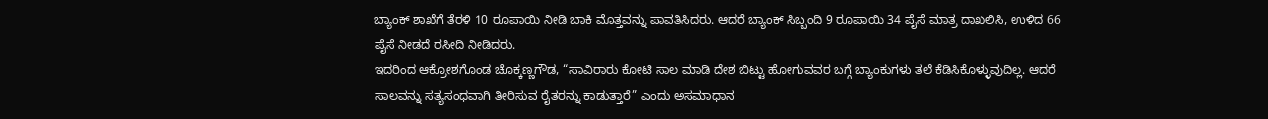ಬ್ಯಾಂಕ್ ಶಾಖೆಗೆ ತೆರಳಿ 10 ರೂಪಾಯಿ ನೀಡಿ ಬಾಕಿ ಮೊತ್ತವನ್ನು ಪಾವತಿಸಿದರು. ಆದರೆ ಬ್ಯಾಂಕ್ ಸಿಬ್ಬಂದಿ 9 ರೂಪಾಯಿ 34 ಪೈಸೆ ಮಾತ್ರ ದಾಖಲಿಸಿ, ಉಳಿದ 66 ಪೈಸೆ ನೀಡದೆ ರಸೀದಿ ನೀಡಿದರು.
ಇದರಿಂದ ಆಕ್ರೋಶಗೊಂಡ ಚೊಕ್ಕಣ್ಣಗೌಡ, “ಸಾವಿರಾರು ಕೋಟಿ ಸಾಲ ಮಾಡಿ ದೇಶ ಬಿಟ್ಟು ಹೋಗುವವರ ಬಗ್ಗೆ ಬ್ಯಾಂಕುಗಳು ತಲೆ ಕೆಡಿಸಿಕೊಳ್ಳುವುದಿಲ್ಲ. ಆದರೆ ಸಾಲವನ್ನು ಸತ್ಯಸಂಧವಾಗಿ ತೀರಿಸುವ ರೈತರನ್ನು ಕಾಡುತ್ತಾರೆ” ಎಂದು ಅಸಮಾಧಾನ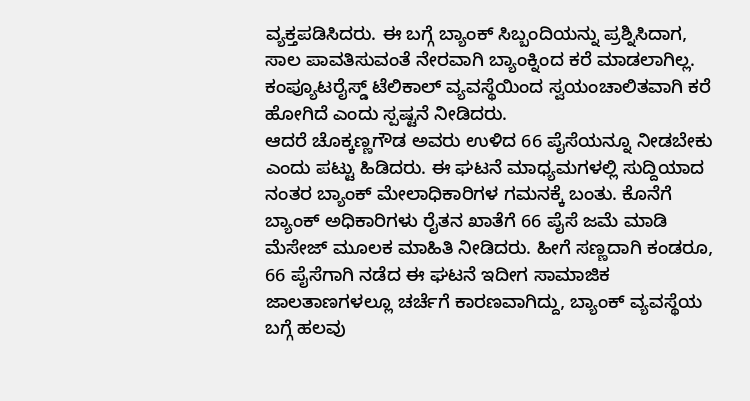ವ್ಯಕ್ತಪಡಿಸಿದರು. ಈ ಬಗ್ಗೆ ಬ್ಯಾಂಕ್ ಸಿಬ್ಬಂದಿಯನ್ನು ಪ್ರಶ್ನಿಸಿದಾಗ, ಸಾಲ ಪಾವತಿಸುವಂತೆ ನೇರವಾಗಿ ಬ್ಯಾಂಕ್ನಿಂದ ಕರೆ ಮಾಡಲಾಗಿಲ್ಲ. ಕಂಪ್ಯೂಟರೈಸ್ಡ್ ಟೆಲಿಕಾಲ್ ವ್ಯವಸ್ಥೆಯಿಂದ ಸ್ವಯಂಚಾಲಿತವಾಗಿ ಕರೆ ಹೋಗಿದೆ ಎಂದು ಸ್ಪಷ್ಟನೆ ನೀಡಿದರು.
ಆದರೆ ಚೊಕ್ಕಣ್ಣಗೌಡ ಅವರು ಉಳಿದ 66 ಪೈಸೆಯನ್ನೂ ನೀಡಬೇಕು ಎಂದು ಪಟ್ಟು ಹಿಡಿದರು. ಈ ಘಟನೆ ಮಾಧ್ಯಮಗಳಲ್ಲಿ ಸುದ್ದಿಯಾದ ನಂತರ ಬ್ಯಾಂಕ್ ಮೇಲಾಧಿಕಾರಿಗಳ ಗಮನಕ್ಕೆ ಬಂತು. ಕೊನೆಗೆ ಬ್ಯಾಂಕ್ ಅಧಿಕಾರಿಗಳು ರೈತನ ಖಾತೆಗೆ 66 ಪೈಸೆ ಜಮೆ ಮಾಡಿ ಮೆಸೇಜ್ ಮೂಲಕ ಮಾಹಿತಿ ನೀಡಿದರು. ಹೀಗೆ ಸಣ್ಣದಾಗಿ ಕಂಡರೂ, 66 ಪೈಸೆಗಾಗಿ ನಡೆದ ಈ ಘಟನೆ ಇದೀಗ ಸಾಮಾಜಿಕ ಜಾಲತಾಣಗಳಲ್ಲೂ ಚರ್ಚೆಗೆ ಕಾರಣವಾಗಿದ್ದು, ಬ್ಯಾಂಕ್ ವ್ಯವಸ್ಥೆಯ ಬಗ್ಗೆ ಹಲವು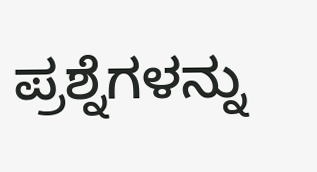ಪ್ರಶ್ನೆಗಳನ್ನು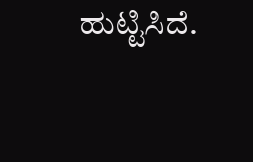ಹುಟ್ಟಿಸಿದೆ.